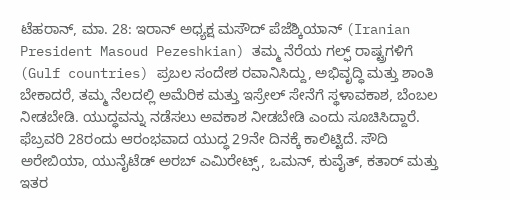ಟೆಹರಾನ್, ಮಾ. 28: ಇರಾನ್ ಅಧ್ಯಕ್ಷ ಮಸೌದ್ ಪೆಜೆಶ್ಕಿಯಾನ್ (Iranian President Masoud Pezeshkian) ತಮ್ಮ ನೆರೆಯ ಗಲ್ಫ್ ರಾಷ್ಟ್ರಗಳಿಗೆ (Gulf countries) ಪ್ರಬಲ ಸಂದೇಶ ರವಾನಿಸಿದ್ದು, ಅಭಿವೃದ್ಧಿ ಮತ್ತು ಶಾಂತಿ ಬೇಕಾದರೆ, ತಮ್ಮ ನೆಲದಲ್ಲಿ ಅಮೆರಿಕ ಮತ್ತು ಇಸ್ರೇಲ್ ಸೇನೆಗೆ ಸ್ಥಳಾವಕಾಶ, ಬೆಂಬಲ ನೀಡಬೇಡಿ. ಯುದ್ಧವನ್ನು ನಡೆಸಲು ಅವಕಾಶ ನೀಡಬೇಡಿ ಎಂದು ಸೂಚಿಸಿದ್ದಾರೆ.
ಫೆಬ್ರವರಿ 28ರಂದು ಆರಂಭವಾದ ಯುದ್ಧ 29ನೇ ದಿನಕ್ಕೆ ಕಾಲಿಟ್ಟಿದೆ. ಸೌದಿ ಅರೇಬಿಯಾ, ಯುನೈಟೆಡ್ ಅರಬ್ ಎಮಿರೇಟ್ಸ್, ಒಮನ್, ಕುವೈತ್, ಕತಾರ್ ಮತ್ತು ಇತರ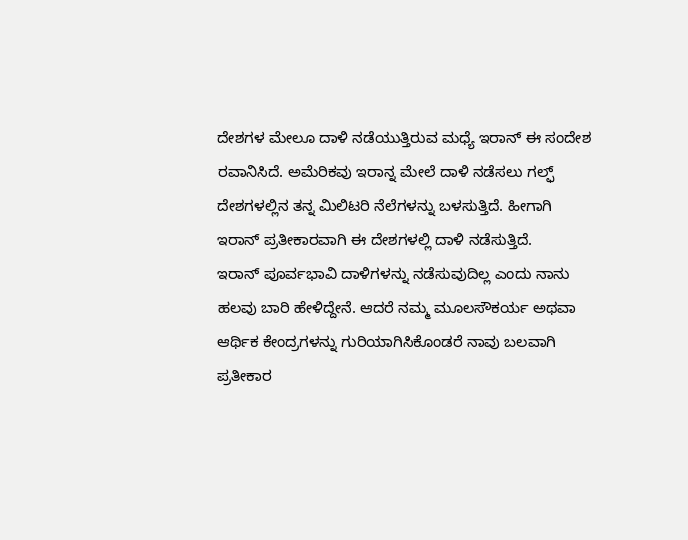ದೇಶಗಳ ಮೇಲೂ ದಾಳಿ ನಡೆಯುತ್ತಿರುವ ಮಧ್ಯೆ ಇರಾನ್ ಈ ಸಂದೇಶ ರವಾನಿಸಿದೆ. ಅಮೆರಿಕವು ಇರಾನ್ನ ಮೇಲೆ ದಾಳಿ ನಡೆಸಲು ಗಲ್ಫ್ ದೇಶಗಳಲ್ಲಿನ ತನ್ನ ಮಿಲಿಟರಿ ನೆಲೆಗಳನ್ನು ಬಳಸುತ್ತಿದೆ. ಹೀಗಾಗಿ ಇರಾನ್ ಪ್ರತೀಕಾರವಾಗಿ ಈ ದೇಶಗಳಲ್ಲಿ ದಾಳಿ ನಡೆಸುತ್ತಿದೆ.
ಇರಾನ್ ಪೂರ್ವಭಾವಿ ದಾಳಿಗಳನ್ನು ನಡೆಸುವುದಿಲ್ಲ ಎಂದು ನಾನು ಹಲವು ಬಾರಿ ಹೇಳಿದ್ದೇನೆ. ಆದರೆ ನಮ್ಮ ಮೂಲಸೌಕರ್ಯ ಅಥವಾ ಆರ್ಥಿಕ ಕೇಂದ್ರಗಳನ್ನು ಗುರಿಯಾಗಿಸಿಕೊಂಡರೆ ನಾವು ಬಲವಾಗಿ ಪ್ರತೀಕಾರ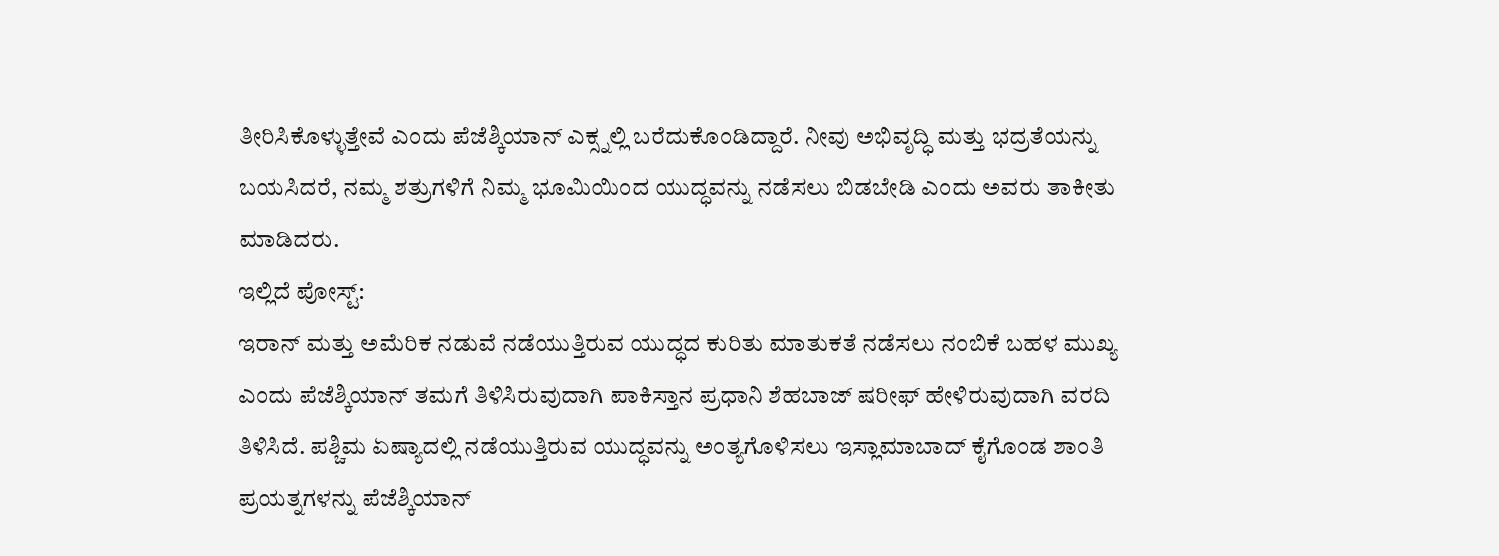ತೀರಿಸಿಕೊಳ್ಳುತ್ತೇವೆ ಎಂದು ಪೆಜೆಶ್ಕಿಯಾನ್ ಎಕ್ಸ್ನಲ್ಲಿ ಬರೆದುಕೊಂಡಿದ್ದಾರೆ. ನೀವು ಅಭಿವೃದ್ಧಿ ಮತ್ತು ಭದ್ರತೆಯನ್ನು ಬಯಸಿದರೆ, ನಮ್ಮ ಶತ್ರುಗಳಿಗೆ ನಿಮ್ಮ ಭೂಮಿಯಿಂದ ಯುದ್ಧವನ್ನು ನಡೆಸಲು ಬಿಡಬೇಡಿ ಎಂದು ಅವರು ತಾಕೀತು ಮಾಡಿದರು.
ಇಲ್ಲಿದೆ ಪೋಸ್ಟ್:
ಇರಾನ್ ಮತ್ತು ಅಮೆರಿಕ ನಡುವೆ ನಡೆಯುತ್ತಿರುವ ಯುದ್ಧದ ಕುರಿತು ಮಾತುಕತೆ ನಡೆಸಲು ನಂಬಿಕೆ ಬಹಳ ಮುಖ್ಯ ಎಂದು ಪೆಜೆಶ್ಕಿಯಾನ್ ತಮಗೆ ತಿಳಿಸಿರುವುದಾಗಿ ಪಾಕಿಸ್ತಾನ ಪ್ರಧಾನಿ ಶೆಹಬಾಜ್ ಷರೀಫ್ ಹೇಳಿರುವುದಾಗಿ ವರದಿ ತಿಳಿಸಿದೆ. ಪಶ್ಚಿಮ ಏಷ್ಯಾದಲ್ಲಿ ನಡೆಯುತ್ತಿರುವ ಯುದ್ಧವನ್ನು ಅಂತ್ಯಗೊಳಿಸಲು ಇಸ್ಲಾಮಾಬಾದ್ ಕೈಗೊಂಡ ಶಾಂತಿ ಪ್ರಯತ್ನಗಳನ್ನು ಪೆಜೆಶ್ಕಿಯಾನ್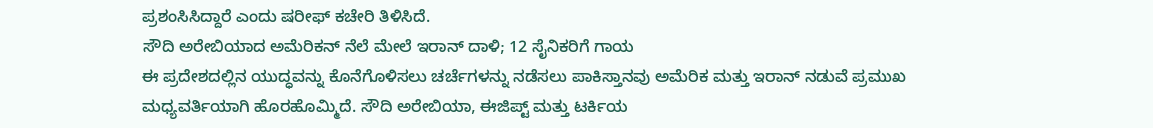ಪ್ರಶಂಸಿಸಿದ್ದಾರೆ ಎಂದು ಷರೀಫ್ ಕಚೇರಿ ತಿಳಿಸಿದೆ.
ಸೌದಿ ಅರೇಬಿಯಾದ ಅಮೆರಿಕನ್ ನೆಲೆ ಮೇಲೆ ಇರಾನ್ ದಾಳಿ; 12 ಸೈನಿಕರಿಗೆ ಗಾಯ
ಈ ಪ್ರದೇಶದಲ್ಲಿನ ಯುದ್ಧವನ್ನು ಕೊನೆಗೊಳಿಸಲು ಚರ್ಚೆಗಳನ್ನು ನಡೆಸಲು ಪಾಕಿಸ್ತಾನವು ಅಮೆರಿಕ ಮತ್ತು ಇರಾನ್ ನಡುವೆ ಪ್ರಮುಖ ಮಧ್ಯವರ್ತಿಯಾಗಿ ಹೊರಹೊಮ್ಮಿದೆ. ಸೌದಿ ಅರೇಬಿಯಾ, ಈಜಿಪ್ಟ್ ಮತ್ತು ಟರ್ಕಿಯ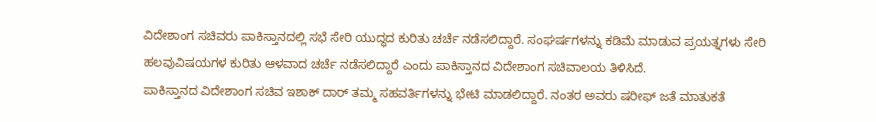ವಿದೇಶಾಂಗ ಸಚಿವರು ಪಾಕಿಸ್ತಾನದಲ್ಲಿ ಸಭೆ ಸೇರಿ ಯುದ್ಧದ ಕುರಿತು ಚರ್ಚೆ ನಡೆಸಲಿದ್ದಾರೆ. ಸಂಘರ್ಷಗಳನ್ನು ಕಡಿಮೆ ಮಾಡುವ ಪ್ರಯತ್ನಗಳು ಸೇರಿ ಹಲವುವಿಷಯಗಳ ಕುರಿತು ಆಳವಾದ ಚರ್ಚೆ ನಡೆಸಲಿದ್ದಾರೆ ಎಂದು ಪಾಕಿಸ್ತಾನದ ವಿದೇಶಾಂಗ ಸಚಿವಾಲಯ ತಿಳಿಸಿದೆ.
ಪಾಕಿಸ್ತಾನದ ವಿದೇಶಾಂಗ ಸಚಿವ ಇಶಾಕ್ ದಾರ್ ತಮ್ಮ ಸಹವರ್ತಿಗಳನ್ನು ಭೇಟಿ ಮಾಡಲಿದ್ದಾರೆ. ನಂತರ ಅವರು ಷರೀಫ್ ಜತೆ ಮಾತುಕತೆ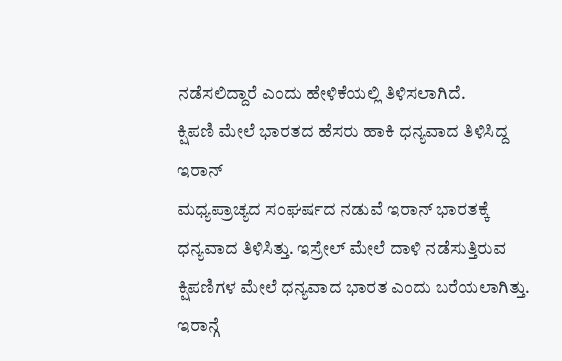ನಡೆಸಲಿದ್ದಾರೆ ಎಂದು ಹೇಳಿಕೆಯಲ್ಲಿ ತಿಳಿಸಲಾಗಿದೆ.
ಕ್ಷಿಪಣಿ ಮೇಲೆ ಭಾರತದ ಹೆಸರು ಹಾಕಿ ಧನ್ಯವಾದ ತಿಳಿಸಿದ್ದ ಇರಾನ್
ಮಧ್ಯಪ್ರಾಚ್ಯದ ಸಂಘರ್ಷದ ನಡುವೆ ಇರಾನ್ ಭಾರತಕ್ಕೆ ಧನ್ಯವಾದ ತಿಳಿಸಿತ್ತು. ಇಸ್ರೇಲ್ ಮೇಲೆ ದಾಳಿ ನಡೆಸುತ್ತಿರುವ ಕ್ಷಿಪಣಿಗಳ ಮೇಲೆ ಧನ್ಯವಾದ ಭಾರತ ಎಂದು ಬರೆಯಲಾಗಿತ್ತು. ಇರಾನ್ಗೆ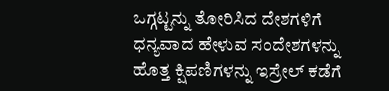ಒಗ್ಗಟ್ಟನ್ನು ತೋರಿಸಿದ ದೇಶಗಳಿಗೆ ಧನ್ಯವಾದ ಹೇಳುವ ಸಂದೇಶಗಳನ್ನು ಹೊತ್ತ ಕ್ಷಿಪಣಿಗಳನ್ನು ಇಸ್ರೇಲ್ ಕಡೆಗೆ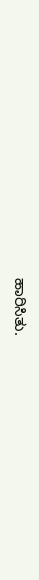ಹಾರಿಸಿತು.